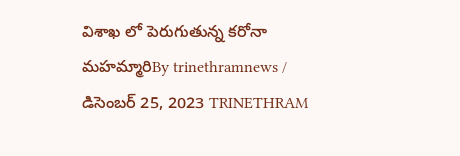విశాఖ లో పెరుగుతున్న కరోనా మహమ్మారిBy trinethramnews / డిసెంబర్ 25, 2023 TRINETHRAM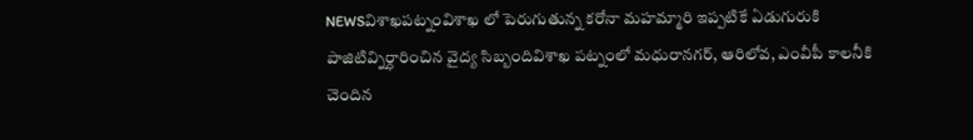NEWSవిశాఖపట్నంవిశాఖ లో పెరుగుతున్న కరోనా మహమ్మారి ఇప్పటికే ఏడుగురుకి పాజిటివ్నిర్ధారించిన వైద్య సిబ్బందివిశాఖ పట్నంలో మధురానగర్, ఆరిలోవ, ఎంవీపీ కాలనీకి చెందిన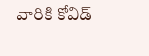వారికి కోవిడ్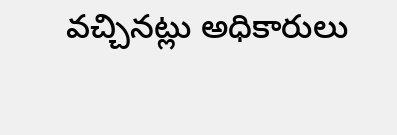వచ్చినట్లు అధికారులు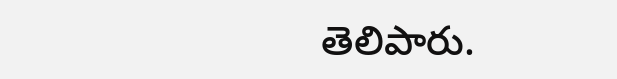తెలిపారు.